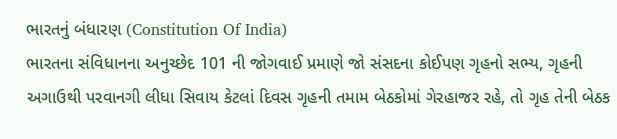ભારતનું બંધારણ (Constitution Of India)
ભારતના સંવિધાનના અનુચ્છેદ 101 ની જોગવાઈ પ્રમાણે જો સંસદના કોઈપણ ગૃહનો સભ્ય, ગૃહની અગાઉથી પરવાનગી લીધા સિવાય કેટલાં દિવસ ગૃહની તમામ બેઠકોમાં ગેરહાજર રહે, તો ગૃહ તેની બેઠક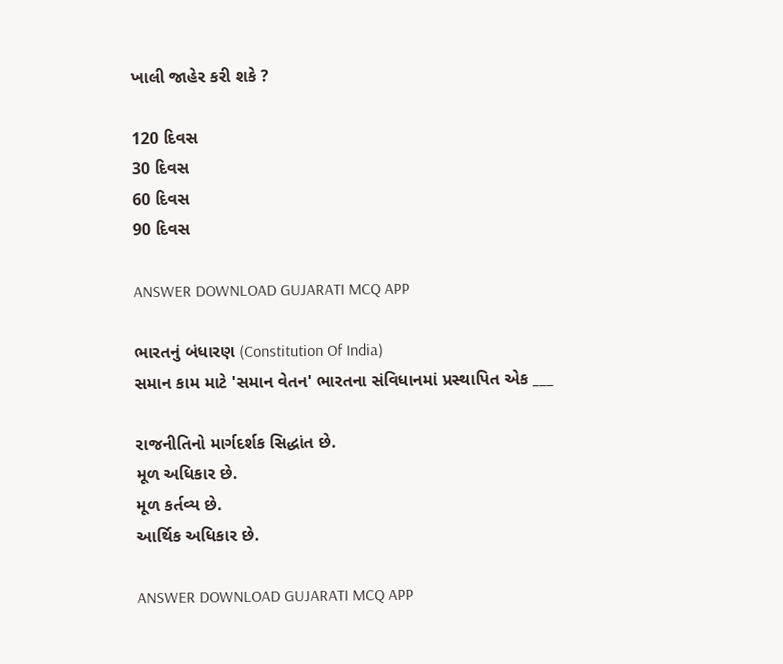ખાલી જાહેર કરી શકે ?

120 દિવસ
30 દિવસ
60 દિવસ
90 દિવસ

ANSWER DOWNLOAD GUJARATI MCQ APP

ભારતનું બંધારણ (Constitution Of India)
સમાન કામ માટે 'સમાન વેતન' ભારતના સંવિધાનમાં પ્રસ્થાપિત એક ___

રાજનીતિનો માર્ગદર્શક સિદ્ધાંત છે.
મૂળ અધિકાર છે.
મૂળ કર્તવ્ય છે.
આર્થિક અધિકાર છે.

ANSWER DOWNLOAD GUJARATI MCQ APP